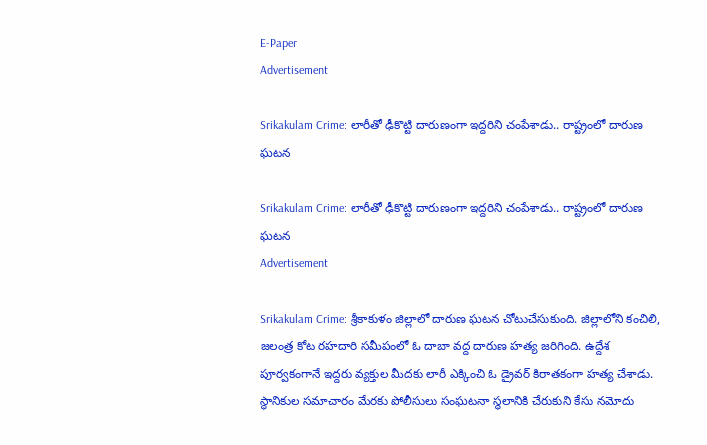E-Paper
Advertisement

Srikakulam Crime: లారీతో ఢీకొట్టి దారుణంగా ఇద్దరిని చంపేశాడు.. రాష్ట్రంలో దారుణ ఘటన

Srikakulam Crime: లారీతో ఢీకొట్టి దారుణంగా ఇద్దరిని చంపేశాడు.. రాష్ట్రంలో దారుణ ఘటన
Advertisement

Srikakulam Crime: శ్రీకాకుళం జిల్లాలో దారుణ ఘటన చోటుచేసుకుంది. జిల్లాలోని కంచిలి, జలంత్ర కోట రహదారి సమీపంలో ఓ దాబా వద్ద దారుణ హత్య జరిగింది. ఉద్దేశ పూర్వకంగానే ఇద్దరు వ్యక్తుల మీదకు లారీ ఎక్కించి ఓ డ్రైవర్ కిరాతకంగా హత్య చేశాడు. స్థానికుల సమాచారం మేరకు పోలీసులు సంఘటనా స్థలానికి చేరుకుని కేసు నమోదు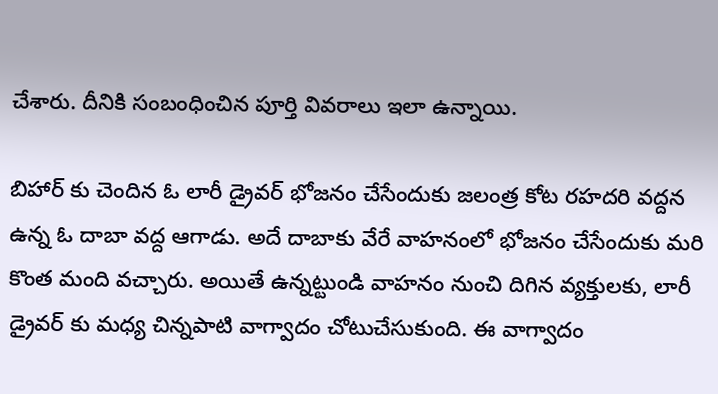చేశారు. దీనికి సంబంధించిన పూర్తి వివరాలు ఇలా ఉన్నాయి.

బిహార్ కు చెందిన ఓ లారీ డ్రైవర్ భోజనం చేసేందుకు జలంత్ర కోట రహదరి వద్దన ఉన్న ఓ దాబా వద్ద ఆగాడు. అదే దాబాకు వేరే వాహనంలో భోజనం చేసేందుకు మరి కొంత మంది వచ్చారు. అయితే ఉన్నట్టుండి వాహనం నుంచి దిగిన వ్యక్తులకు, లారీ డ్రైవర్ కు మధ్య చిన్నపాటి వాగ్వాదం చోటుచేసుకుంది. ఈ వాగ్వాదం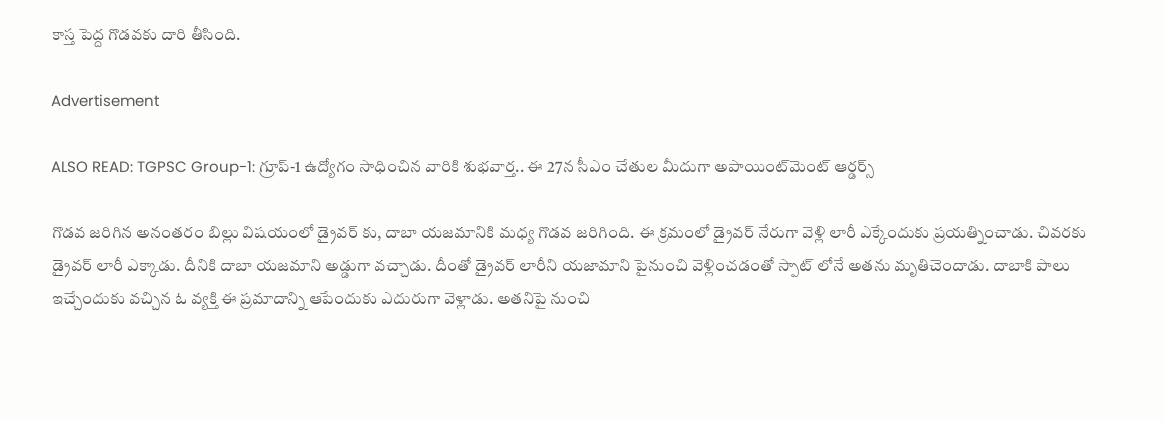కాస్త పెద్ద గొడవకు దారి తీసింది.

Advertisement

ALSO READ: TGPSC Group-1: గ్రూప్-1 ఉద్యోగం సాధించిన వారికి శుభవార్త.. ఈ 27న సీఎం చేతుల మీదుగా అపాయింట్‌మెంట్ ఆర్డర్స్

గొడవ జరిగిన అనంతరం బిల్లు విషయంలో డ్రైవర్ కు, దాబా యజమానికి మధ్య గొడవ జరిగింది. ఈ క్రమంలో డ్రైవర్ నేరుగా వెళ్లి లారీ ఎక్కేందుకు ప్రయత్నించాడు. చివరకు డ్రైవర్ లారీ ఎక్కాడు. దీనికి దాబా యజమాని అడ్డుగా వచ్చాడు. దీంతో డ్రైవర్ లారీని యజామాని పైనుంచి వెళ్లించడంతో స్పాట్ లోనే అతను మృతిచెందాడు. దాబాకి పాలు ఇచ్చేందుకు వచ్చిన ఓ వ్యక్తి ఈ ప్రమాదాన్ని ఆపేందుకు ఎదురుగా వెళ్లాడు. అతనిపై నుంచి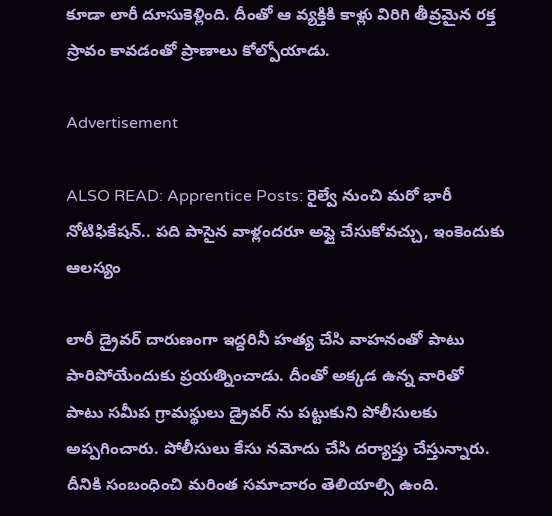కూడా లారీ దూసుకెళ్లింది. దీంతో ఆ వ్యక్తికి కాళ్లు విరిగి తీవ్రమైన రక్త స్రావం కావడంతో ప్రాణాలు కోల్పోయాడు.

Advertisement

ALSO READ: Apprentice Posts: రైల్వే నుంచి మరో భారీ నోటిఫికేషన్.. పది పాసైన వాళ్లందరూ అప్లై చేసుకోవచ్చు, ఇంకెందుకు ఆలస్యం

లారీ డ్రైవర్ దారుణంగా ఇద్దరినీ హత్య చేసి వాహనంతో పాటు పారిపోయేందుకు ప్రయత్నించాడు. దీంతో అక్కడ ఉన్న వారితో పాటు సమీప గ్రామస్థులు డ్రైవర్ ను పట్టుకుని పోలీసులకు అప్పగించారు. పోలీసులు కేసు నమోదు చేసి దర్యాప్తు చేస్తున్నారు. దీనికి సంబంధించి మరింత సమాచారం తెలియాల్సి ఉంది.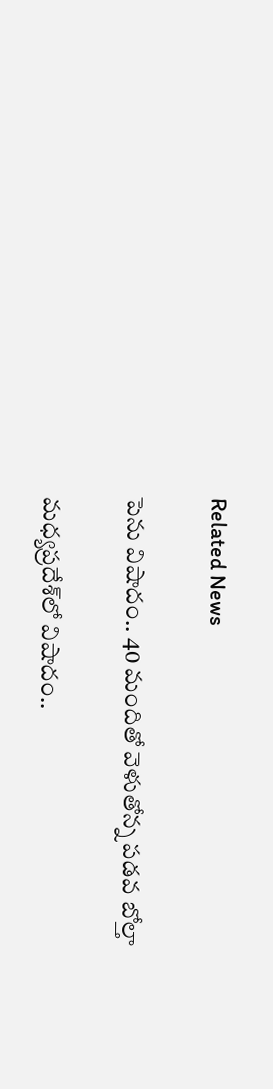Related News

పెను విషాదం.. 40 మందితో వెళుతోన్న ప‌డ‌వ బోల్తా

మధ్యప్రదేశ్‌లో విషాదం..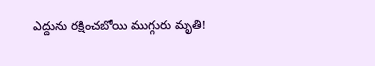ఎద్దును రక్షించబోయి ముగ్గురు మృతి!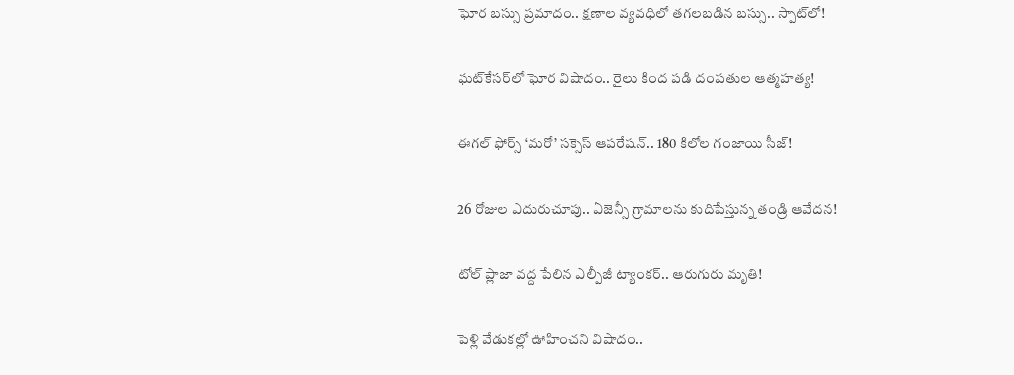ఘోర బస్సు ప్రమాదం.. క్షణాల వ్యవధిలో తగలబడిన బస్సు.. స్పాట్‌లో!

ఘట్‌కేసర్‌లో ఘోర విషాదం.. రైలు కింద పడి దంపతుల ఆత్మహత్య!

ఈగల్ ఫోర్స్ ‘మరో’ సక్సెస్ ఆపరేషన్.. 180 కిలోల గంజాయి సీజ్!

26 రోజుల ఎదురుచూపు.. ఏజెన్సీ గ్రామాలను కుదిపేస్తున్న తండ్రి ఆవేదన!

టోల్ ప్లాజా వద్ద పేలిన ఎల్పీజీ ట్యాంకర్.. ఆరుగురు మృతి!

పెళ్లి వేడుకల్లో ఊహించని విషాదం..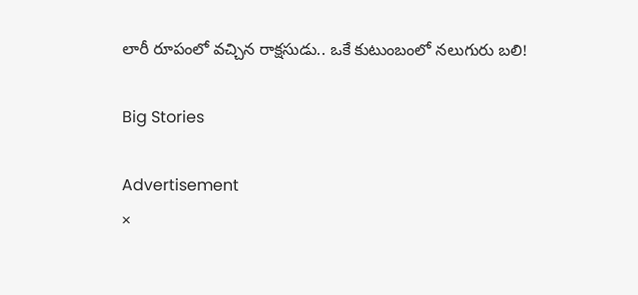లారీ రూపంలో వచ్చిన రాక్షసుడు.. ఒకే కుటుంబంలో నలుగురు బలి!

Big Stories

Advertisement
×